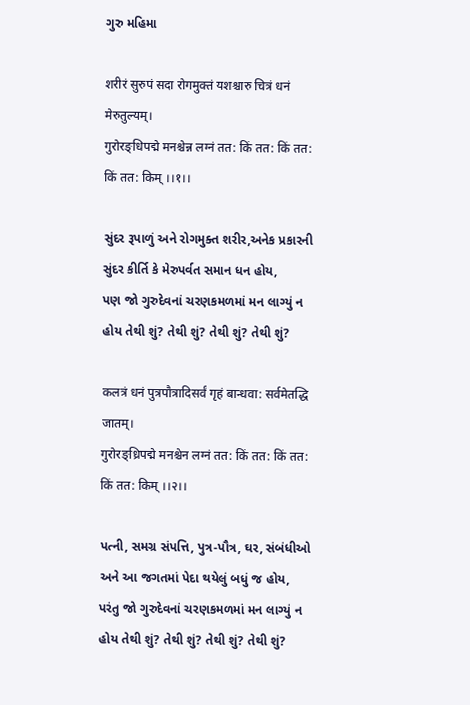ગુરુ મહિમા

शरीरं सुरुपं सदा रोगमुक्तं यशश्चारु चित्रं धनं मेरुतुल्यम्‌।
गुरोरङ्‌धिपद्मे मनश्चेन्न लग्नं तत: किं तत: किं तत: किं तत: किम्‌ ।।१।।

સુંદર રૂપાળું અને રોગમુક્ત શરીર,અનેક પ્રકારની સુંદર કીર્તિ કે મેરુપર્વત સમાન ધન હોય,
પણ જો ગુરુદેવનાં ચરણકમળમાં મન લાગ્યું ન હોય તેથી શું? તેથી શું? તેથી શું? તેથી શું?

कलत्रं धनं पुत्रपौत्रादिसर्वं गृहं बान्धवा: सर्वमेतद्धि जातम्‌।
गुरोरङ्‌ध्रिपद्मे मनश्चेन लग्नं तत: किं तत: किं तत: किं तत: किम्‌ ।।२।।

પત્ની, સમગ્ર સંપત્તિ, પુત્ર-પૌત્ર, ઘર, સંબંધીઓ અને આ જગતમાં પેદા થયેલું બધું જ હોય, પરંતુ જો ગુરુદેવનાં ચરણકમળમાં મન લાગ્યું ન હોય તેથી શું? તેથી શું? તેથી શું? તેથી શું?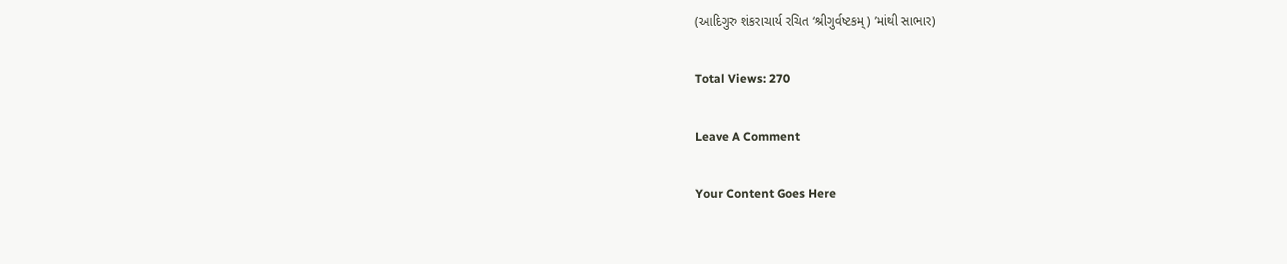(આદિગુરુ શંકરાચાર્ય રચિત ‘શ્રીગુર્વષ્ટકમ્) ’માંથી સાભાર)

Total Views: 270

Leave A Comment

Your Content Goes Here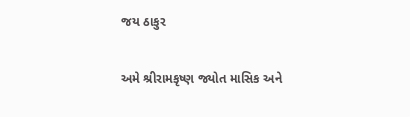જય ઠાકુર

અમે શ્રીરામકૃષ્ણ જ્યોત માસિક અને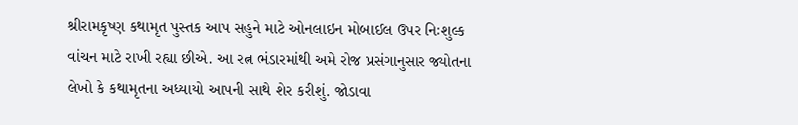શ્રીરામકૃષ્ણ કથામૃત પુસ્તક આપ સહુને માટે ઓનલાઇન મોબાઈલ ઉપર નિઃશુલ્ક વાંચન માટે રાખી રહ્યા છીએ. આ રત્ન ભંડારમાંથી અમે રોજ પ્રસંગાનુસાર જ્યોતના લેખો કે કથામૃતના અધ્યાયો આપની સાથે શેર કરીશું. જોડાવા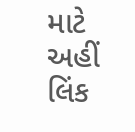માટે અહીં લિંક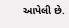આપેલી છે.